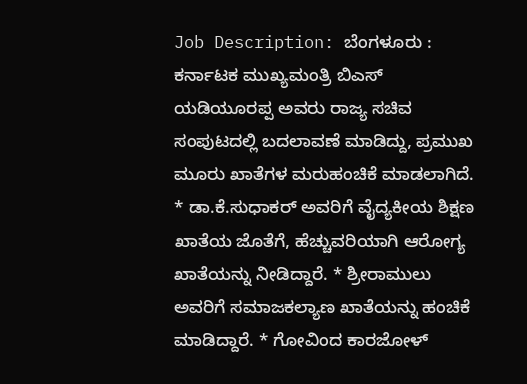Job Description: ಬೆಂಗಳೂರು : ಕರ್ನಾಟಕ ಮುಖ್ಯಮಂತ್ರಿ ಬಿಎಸ್ ಯಡಿಯೂರಪ್ಪ ಅವರು ರಾಜ್ಯ ಸಚಿವ ಸಂಪುಟದಲ್ಲಿ ಬದಲಾವಣೆ ಮಾಡಿದ್ದು, ಪ್ರಮುಖ ಮೂರು ಖಾತೆಗಳ ಮರುಹಂಚಿಕೆ ಮಾಡಲಾಗಿದೆ. * ಡಾ.ಕೆ.ಸುಧಾಕರ್ ಅವರಿಗೆ ವೈದ್ಯಕೀಯ ಶಿಕ್ಷಣ ಖಾತೆಯ ಜೊತೆಗೆ, ಹೆಚ್ಚುವರಿಯಾಗಿ ಆರೋಗ್ಯ ಖಾತೆಯನ್ನು ನೀಡಿದ್ದಾರೆ. * ಶ್ರೀರಾಮುಲು ಅವರಿಗೆ ಸಮಾಜಕಲ್ಯಾಣ ಖಾತೆಯನ್ನು ಹಂಚಿಕೆ ಮಾಡಿದ್ದಾರೆ. * ಗೋವಿಂದ ಕಾರಜೋಳ್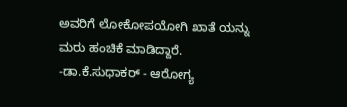ಅವರಿಗೆ ಲೋಕೋಪಯೋಗಿ ಖಾತೆ ಯನ್ನು ಮರು ಹಂಚಿಕೆ ಮಾಡಿದ್ದಾರೆ. -ಡಾ.ಕೆ.ಸುಧಾಕರ್ - ಆರೋಗ್ಯ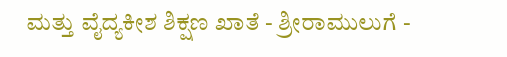ಮತ್ತು ವೈದ್ಯಕೀಶ ಶಿಕ್ಷಣ ಖಾತೆ - ಶ್ರೀರಾಮುಲುಗೆ -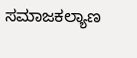ಸಮಾಜಕಲ್ಯಾಣ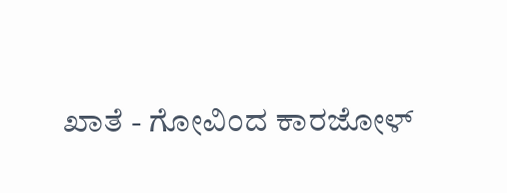ಖಾತೆ - ಗೋವಿಂದ ಕಾರಜೋಳ್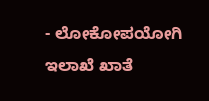- ಲೋಕೋಪಯೋಗಿ ಇಲಾಖೆ ಖಾತೆ